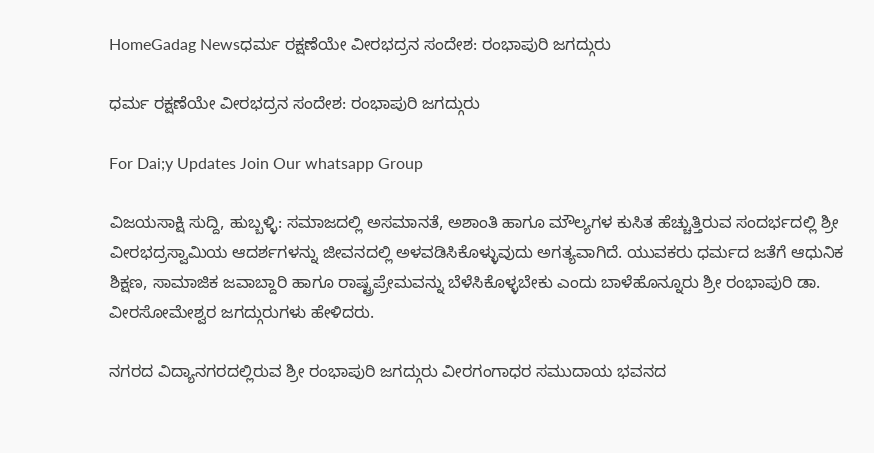HomeGadag Newsಧರ್ಮ ರಕ್ಷಣೆಯೇ ವೀರಭದ್ರನ ಸಂದೇಶ: ರಂಭಾಪುರಿ ಜಗದ್ಗುರು

ಧರ್ಮ ರಕ್ಷಣೆಯೇ ವೀರಭದ್ರನ ಸಂದೇಶ: ರಂಭಾಪುರಿ ಜಗದ್ಗುರು

For Dai;y Updates Join Our whatsapp Group

ವಿಜಯಸಾಕ್ಷಿ ಸುದ್ದಿ, ಹುಬ್ಬಳ್ಳಿ: ಸಮಾಜದಲ್ಲಿ ಅಸಮಾನತೆ, ಅಶಾಂತಿ ಹಾಗೂ ಮೌಲ್ಯಗಳ ಕುಸಿತ ಹೆಚ್ಚುತ್ತಿರುವ ಸಂದರ್ಭದಲ್ಲಿ ಶ್ರೀ ವೀರಭದ್ರಸ್ವಾಮಿಯ ಆದರ್ಶಗಳನ್ನು ಜೀವನದಲ್ಲಿ ಅಳವಡಿಸಿಕೊಳ್ಳುವುದು ಅಗತ್ಯವಾಗಿದೆ. ಯುವಕರು ಧರ್ಮದ ಜತೆಗೆ ಆಧುನಿಕ ಶಿಕ್ಷಣ, ಸಾಮಾಜಿಕ ಜವಾಬ್ದಾರಿ ಹಾಗೂ ರಾಷ್ಟ್ರಪ್ರೇಮವನ್ನು ಬೆಳೆಸಿಕೊಳ್ಳಬೇಕು ಎಂದು ಬಾಳೆಹೊನ್ನೂರು ಶ್ರೀ ರಂಭಾಪುರಿ ಡಾ. ವೀರಸೋಮೇಶ್ವರ ಜಗದ್ಗುರುಗಳು ಹೇಳಿದರು.

ನಗರದ ವಿದ್ಯಾನಗರದಲ್ಲಿರುವ ಶ್ರೀ ರಂಭಾಪುರಿ ಜಗದ್ಗುರು ವೀರಗಂಗಾಧರ ಸಮುದಾಯ ಭವನದ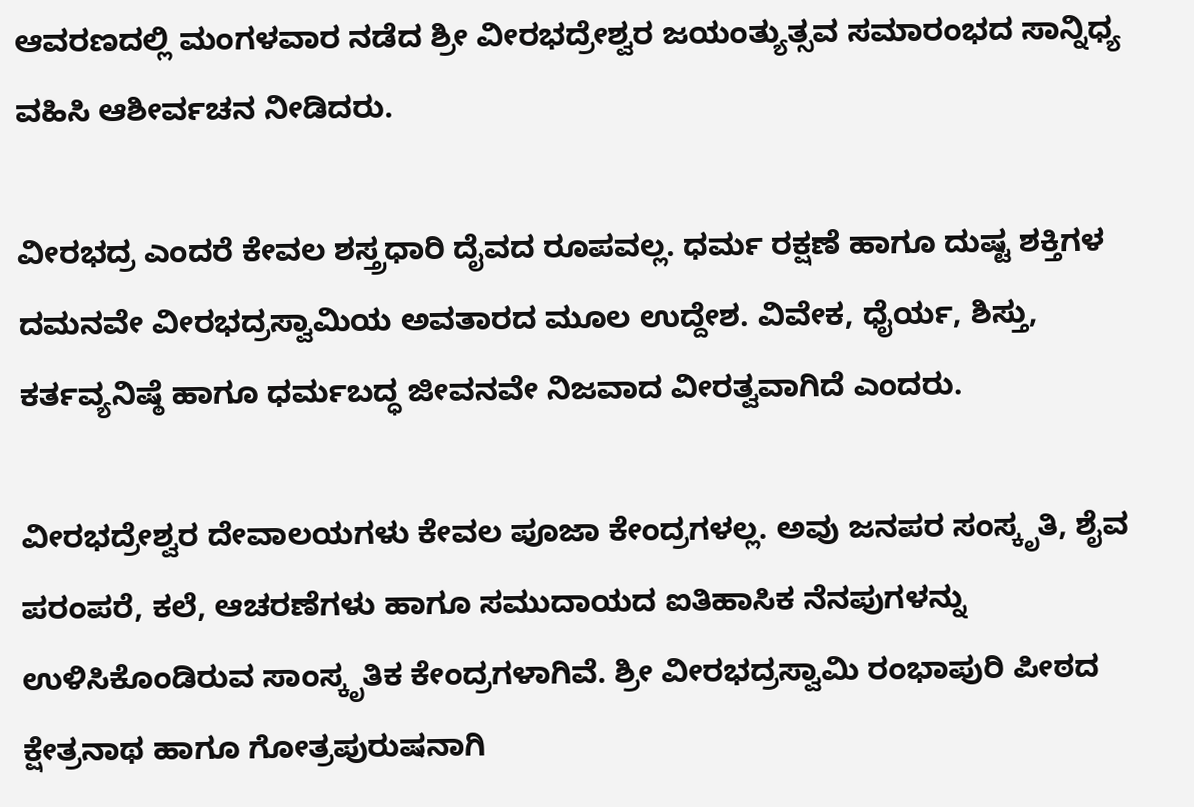ಆವರಣದಲ್ಲಿ ಮಂಗಳವಾರ ನಡೆದ ಶ್ರೀ ವೀರಭದ್ರೇಶ್ವರ ಜಯಂತ್ಯುತ್ಸವ ಸಮಾರಂಭದ ಸಾನ್ನಿಧ್ಯ ವಹಿಸಿ ಆಶೀರ್ವಚನ ನೀಡಿದರು.

ವೀರಭದ್ರ ಎಂದರೆ ಕೇವಲ ಶಸ್ತ್ರಧಾರಿ ದೈವದ ರೂಪವಲ್ಲ. ಧರ್ಮ ರಕ್ಷಣೆ ಹಾಗೂ ದುಷ್ಟ ಶಕ್ತಿಗಳ ದಮನವೇ ವೀರಭದ್ರಸ್ವಾಮಿಯ ಅವತಾರದ ಮೂಲ ಉದ್ದೇಶ. ವಿವೇಕ, ಧೈರ್ಯ, ಶಿಸ್ತು, ಕರ್ತವ್ಯನಿಷ್ಠೆ ಹಾಗೂ ಧರ್ಮಬದ್ಧ ಜೀವನವೇ ನಿಜವಾದ ವೀರತ್ವವಾಗಿದೆ ಎಂದರು.

ವೀರಭದ್ರೇಶ್ವರ ದೇವಾಲಯಗಳು ಕೇವಲ ಪೂಜಾ ಕೇಂದ್ರಗಳಲ್ಲ. ಅವು ಜನಪರ ಸಂಸ್ಕೃತಿ, ಶೈವ ಪರಂಪರೆ, ಕಲೆ, ಆಚರಣೆಗಳು ಹಾಗೂ ಸಮುದಾಯದ ಐತಿಹಾಸಿಕ ನೆನಪುಗಳನ್ನು ಉಳಿಸಿಕೊಂಡಿರುವ ಸಾಂಸ್ಕೃತಿಕ ಕೇಂದ್ರಗಳಾಗಿವೆ. ಶ್ರೀ ವೀರಭದ್ರಸ್ವಾಮಿ ರಂಭಾಪುರಿ ಪೀಠದ ಕ್ಷೇತ್ರನಾಥ ಹಾಗೂ ಗೋತ್ರಪುರುಷನಾಗಿ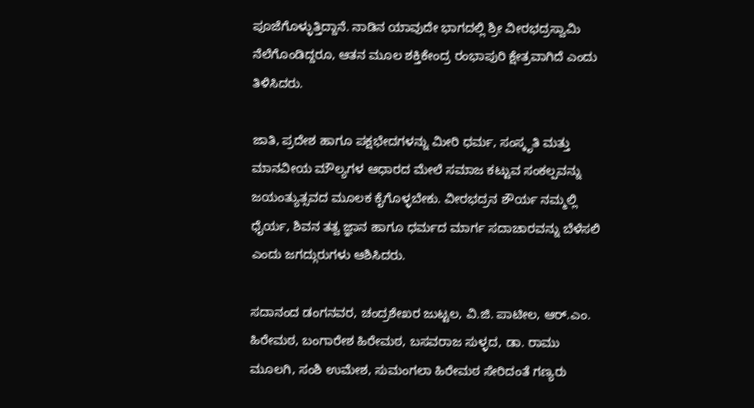ಪೂಜೆಗೊಳ್ಳುತ್ತಿದ್ದಾನೆ. ನಾಡಿನ ಯಾವುದೇ ಭಾಗದಲ್ಲಿ ಶ್ರೀ ವೀರಭದ್ರಸ್ವಾಮಿ ನೆಲೆಗೊಂಡಿದ್ದರೂ, ಆತನ ಮೂಲ ಶಕ್ತಿಕೇಂದ್ರ ರಂಭಾಪುರಿ ಕ್ಷೇತ್ರವಾಗಿದೆ ಎಂದು ತಿಳಿಸಿದರು.

ಜಾತಿ, ಪ್ರದೇಶ ಹಾಗೂ ಪಕ್ಷಭೇದಗಳನ್ನು ಮೀರಿ ಧರ್ಮ, ಸಂಸ್ಕೃತಿ ಮತ್ತು ಮಾನವೀಯ ಮೌಲ್ಯಗಳ ಆಧಾರದ ಮೇಲೆ ಸಮಾಜ ಕಟ್ಟುವ ಸಂಕಲ್ಪವನ್ನು ಜಯಂತ್ಯುತ್ಸವದ ಮೂಲಕ ಕೈಗೊಳ್ಳಬೇಕು. ವೀರಭದ್ರನ ಶೌರ್ಯ ನಮ್ಮಲ್ಲಿ ಧೈರ್ಯ, ಶಿವನ ತತ್ವ ಜ್ಞಾನ ಹಾಗೂ ಧರ್ಮದ ಮಾರ್ಗ ಸದಾಚಾರವನ್ನು ಬೆಳೆಸಲಿ ಎಂದು ಜಗದ್ಗುರುಗಳು ಆಶಿಸಿದರು.

ಸದಾನಂದ ಡಂಗನವರ, ಚಂದ್ರಶೇಖರ ಜುಟ್ಟಲ, ವಿ.ಜಿ. ಪಾಟೀಲ, ಆರ್.ಎಂ. ಹಿರೇಮಠ, ಬಂಗಾರೇಶ ಹಿರೇಮಠ, ಬಸವರಾಜ ಸುಳ್ಳದ, ಡಾ. ರಾಮು ಮೂಲಗಿ, ಸಂಶಿ ಉಮೇಶ, ಸುಮಂಗಲಾ ಹಿರೇಮಠ ಸೇರಿದಂತೆ ಗಣ್ಯರು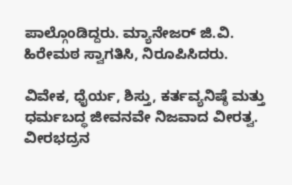ಪಾಲ್ಗೊಂಡಿದ್ದರು. ಮ್ಯಾನೇಜರ್ ಜಿ.ವಿ. ಹಿರೇಮಠ ಸ್ವಾಗತಿಸಿ, ನಿರೂಪಿಸಿದರು.

ವಿವೇಕ, ಧೈರ್ಯ, ಶಿಸ್ತು, ಕರ್ತವ್ಯನಿಷ್ಠೆ ಮತ್ತು ಧರ್ಮಬದ್ಧ ಜೀವನವೇ ನಿಜವಾದ ವೀರತ್ವ. ವೀರಭದ್ರನ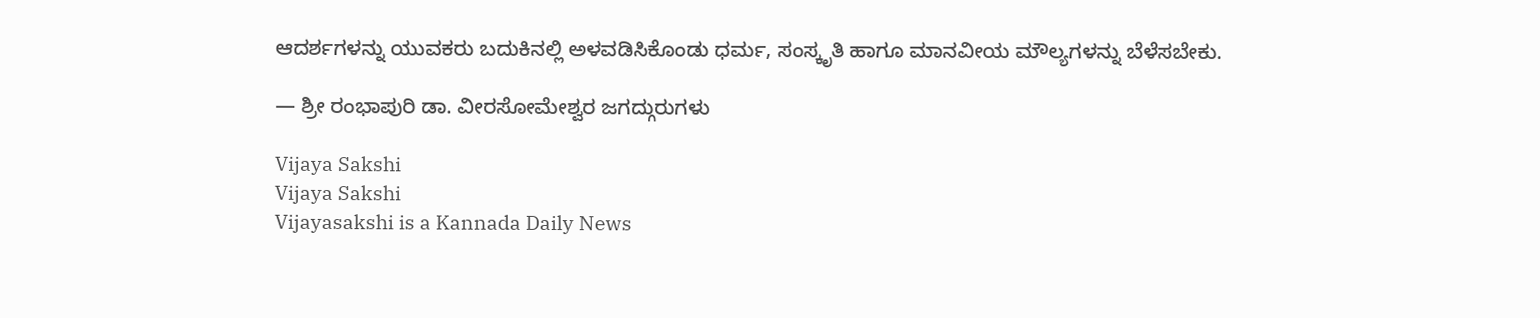ಆದರ್ಶಗಳನ್ನು ಯುವಕರು ಬದುಕಿನಲ್ಲಿ ಅಳವಡಿಸಿಕೊಂಡು ಧರ್ಮ, ಸಂಸ್ಕೃತಿ ಹಾಗೂ ಮಾನವೀಯ ಮೌಲ್ಯಗಳನ್ನು ಬೆಳೆಸಬೇಕು.

— ಶ್ರೀ ರಂಭಾಪುರಿ ಡಾ. ವೀರಸೋಮೇಶ್ವರ ಜಗದ್ಗುರುಗಳು

Vijaya Sakshi
Vijaya Sakshi
Vijayasakshi is a Kannada Daily News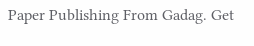Paper Publishing From Gadag. Get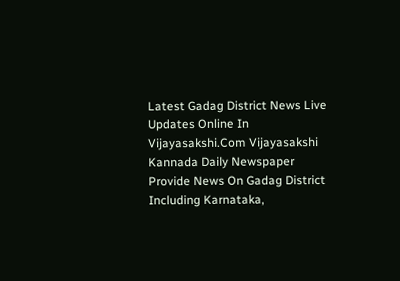Latest Gadag District News Live Updates Online In Vijayasakshi.Com Vijayasakshi Kannada Daily Newspaper Provide News On Gadag District Including Karnataka,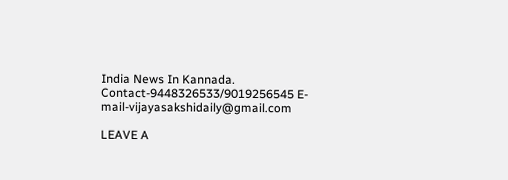India News In Kannada. Contact-9448326533/9019256545 E-mail-vijayasakshidaily@gmail.com

LEAVE A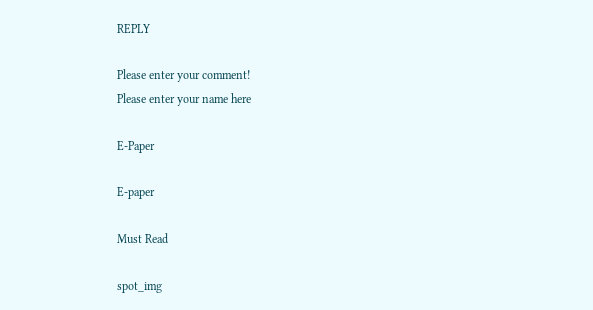REPLY

Please enter your comment!
Please enter your name here

E-Paper

E-paper

Must Read

spot_img